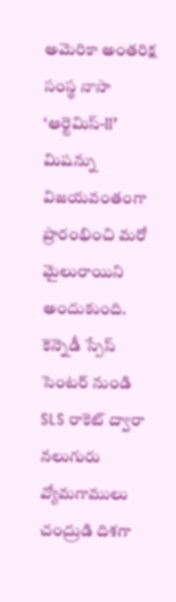అమెరికా అంతరిక్ష సంస్థ నాసా ‘ఆర్టెమిస్-II’ మిషన్ను విజయవంతంగా ప్రారంభించి మరో మైలురాయిని అందుకుంది. కెన్నెడీ స్పేస్ సెంటర్ నుండి SLS రాకెట్ ద్వారా నలుగురు వ్యోమగాములు చంద్రుడి దిశగా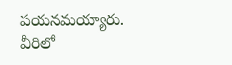పయనమయ్యారు. వీరిలో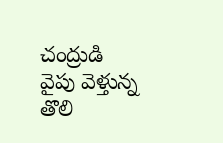చంద్రుడి వైపు వెళ్తున్న తొలి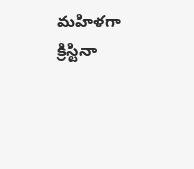మహిళగా క్రిస్టినా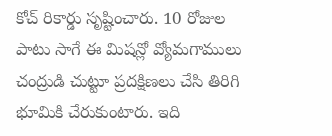కోచ్ రికార్డు సృష్టించారు. 10 రోజుల పాటు సాగే ఈ మిషన్లో వ్యోమగాములు చంద్రుడి చుట్టూ ప్రదక్షిణలు చేసి తిరిగి భూమికి చేరుకుంటారు. ఇది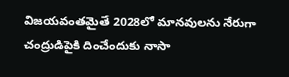విజయవంతమైతే 2028లో మానవులను నేరుగా చంద్రుడిపైకి దించేందుకు నాసా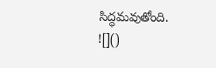సిద్ధమవుతోంది.
![]()